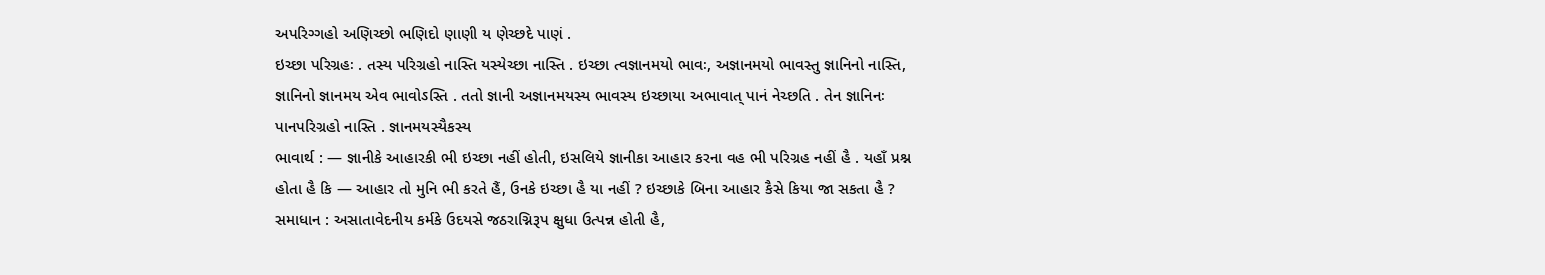અપરિગ્ગહો અણિચ્છો ભણિદો ણાણી ય ણેચ્છદે પાણં .
ઇચ્છા પરિગ્રહઃ . તસ્ય પરિગ્રહો નાસ્તિ યસ્યેચ્છા નાસ્તિ . ઇચ્છા ત્વજ્ઞાનમયો ભાવઃ, અજ્ઞાનમયો ભાવસ્તુ જ્ઞાનિનો નાસ્તિ, જ્ઞાનિનો જ્ઞાનમય એવ ભાવોઽસ્તિ . તતો જ્ઞાની અજ્ઞાનમયસ્ય ભાવસ્ય ઇચ્છાયા અભાવાત્ પાનં નેચ્છતિ . તેન જ્ઞાનિનઃ પાનપરિગ્રહો નાસ્તિ . જ્ઞાનમયસ્યૈકસ્ય
ભાવાર્થ : — જ્ઞાનીકે આહારકી ભી ઇચ્છા નહીં હોતી, ઇસલિયે જ્ઞાનીકા આહાર કરના વહ ભી પરિગ્રહ નહીં હૈ . યહાઁ પ્રશ્ન હોતા હૈ કિ — આહાર તો મુનિ ભી કરતે હૈં, ઉનકે ઇચ્છા હૈ યા નહીં ? ઇચ્છાકે બિના આહાર કૈસે કિયા જા સકતા હૈ ? સમાધાન : અસાતાવેદનીય કર્મકે ઉદયસે જઠરાગ્નિરૂપ ક્ષુધા ઉત્પન્ન હોતી હૈ,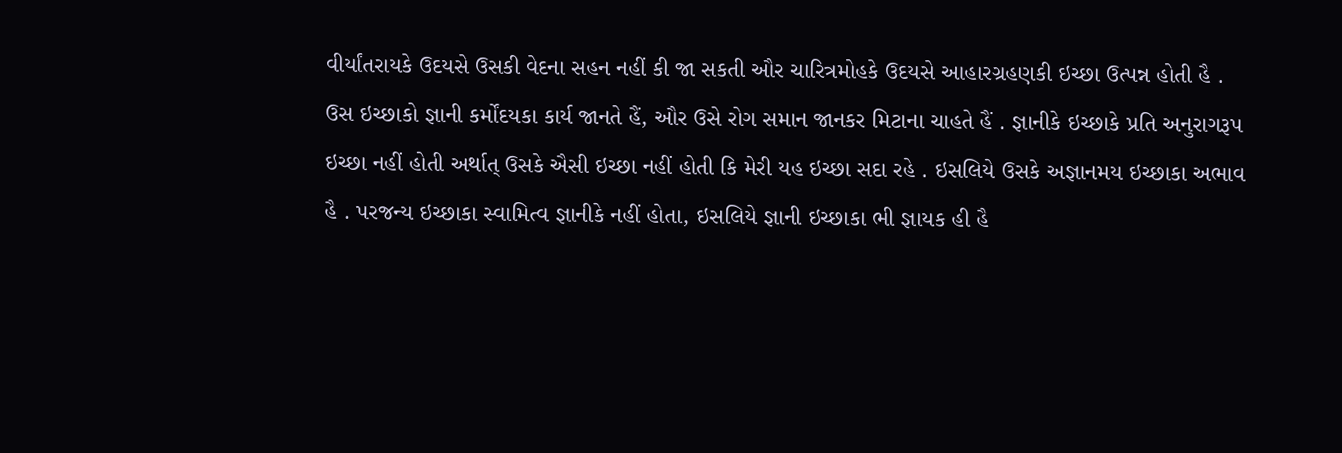વીર્યાંતરાયકે ઉદયસે ઉસકી વેદના સહન નહીં કી જા સકતી ઔર ચારિત્રમોહકે ઉદયસે આહારગ્રહણકી ઇચ્છા ઉત્પન્ન હોતી હૈ . ઉસ ઇચ્છાકો જ્ઞાની કર્મોંદયકા કાર્ય જાનતે હૈં, ઔર ઉસે રોગ સમાન જાનકર મિટાના ચાહતે હૈં . જ્ઞાનીકે ઇચ્છાકે પ્રતિ અનુરાગરૂપ ઇચ્છા નહીં હોતી અર્થાત્ ઉસકે ઐસી ઇચ્છા નહીં હોતી કિ મેરી યહ ઇચ્છા સદા રહે . ઇસલિયે ઉસકે અજ્ઞાનમય ઇચ્છાકા અભાવ હૈ . પરજન્ય ઇચ્છાકા સ્વામિત્વ જ્ઞાનીકે નહીં હોતા, ઇસલિયે જ્ઞાની ઇચ્છાકા ભી જ્ઞાયક હી હૈ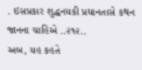. ઇસપ્રકાર શુદ્ધનયકી પ્રધાનતાસે કથન જાનના ચાહિએ ..૨૧૨..
અબ, યહ કહતે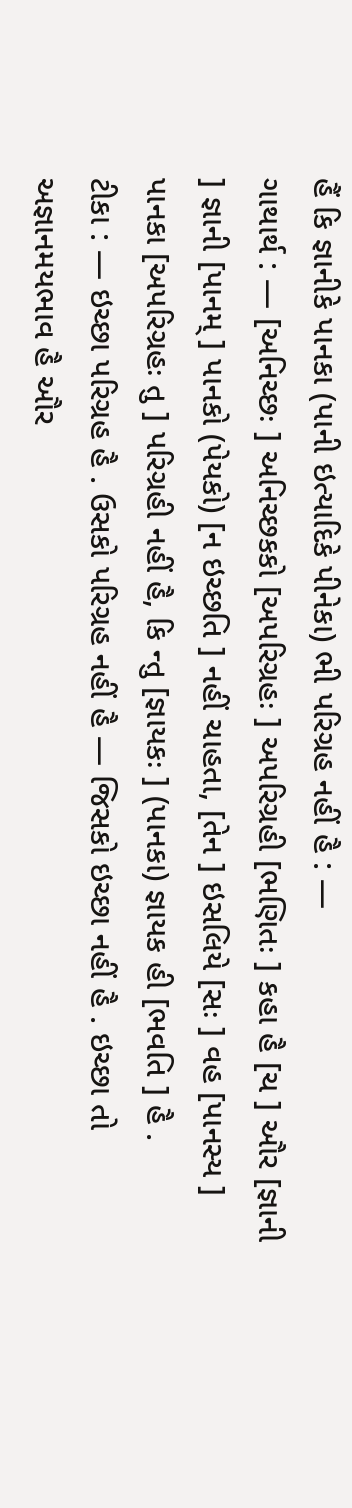હૈં કિ જ્ઞાનીકે પાનકા (પાની ઇત્યાદિકે પીનેકા) ભી પરિગ્રહ નહીં હૈ : —
ગાથાર્થ : — [અનિચ્છઃ ] અનિચ્છકકો [અપરિગ્રહઃ ] અપરિગ્રહી [ભણિતઃ ] કહા હૈ [ચ ] ઔર [જ્ઞાની ] જ્ઞાની [પાનમ્ ] પાનકો (પેયકો) [ન ઇચ્છતિ ] નહીં ચાહતા, [તેન ] ઇસલિયે [સઃ ] વહ [પાનસ્ય ] પાનકા [અપરિગ્રહઃ તુ ] પરિગ્રહી નહીં હૈ, કિ ન્તુ [જ્ઞાયકઃ ] (પાનકા) જ્ઞાયક હી [ભવતિ ] હૈ .
ટીકા : — ઇચ્છા પરિગ્રહ હૈ . ઉસકો પરિગ્રહ નહીં હૈ — જિસકો ઇચ્છા નહીં હૈ . ઇચ્છા તો અજ્ઞાનમયભાવ હૈ ઔર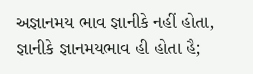અજ્ઞાનમય ભાવ જ્ઞાનીકે નહીં હોતા, જ્ઞાનીકે જ્ઞાનમયભાવ હી હોતા હૈ;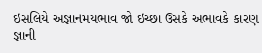ઇસલિયે અજ્ઞાનમયભાવ જો ઇચ્છા ઉસકે અભાવકે કારણ જ્ઞાની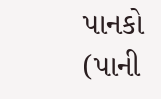પાનકો (પાની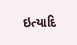ઇત્યાદિ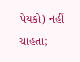પેયકો) નહીં ચાહતા;